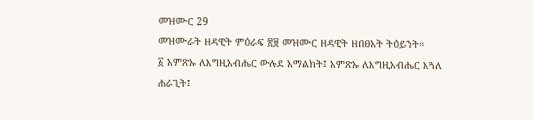መዝሙር 29
መዝሙራት ዘዳዊት ምዕራፍ ፳፱ መዝሙር ዘዳዊት ዘበፀአት ትዕይንት።
፩ አምጽኡ ለእግዚአብሔር ውሉደ አማልክት፤ አምጽኡ ለእግዚአብሔር እጓለ ሐራጊት፤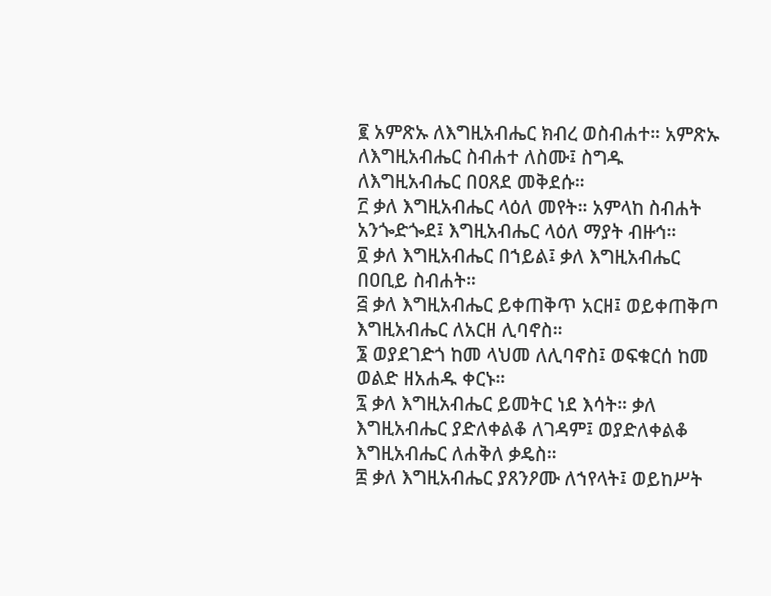፪ አምጽኡ ለእግዚአብሔር ክብረ ወስብሐተ። አምጽኡ ለእግዚአብሔር ስብሐተ ለስሙ፤ ስግዱ ለእግዚአብሔር በዐጸደ መቅደሱ።
፫ ቃለ እግዚአብሔር ላዕለ መየት። አምላከ ስብሐት አንጐድጐደ፤ እግዚአብሔር ላዕለ ማያት ብዙኅ።
፬ ቃለ እግዚአብሔር በኀይል፤ ቃለ እግዚአብሔር በዐቢይ ስብሐት።
፭ ቃለ እግዚአብሔር ይቀጠቅጥ አርዘ፤ ወይቀጠቅጦ እግዚአብሔር ለአርዘ ሊባኖስ።
፮ ወያደገድጎ ከመ ላህመ ለሊባኖስ፤ ወፍቁርሰ ከመ ወልድ ዘአሐዱ ቀርኑ።
፯ ቃለ እግዚአብሔር ይመትር ነደ እሳት። ቃለ እግዚአብሔር ያድለቀልቆ ለገዳም፤ ወያድለቀልቆ እግዚአብሔር ለሐቅለ ቃዴስ።
፰ ቃለ እግዚአብሔር ያጸንዖሙ ለኀየላት፤ ወይከሥት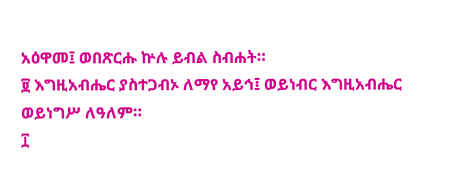አዕዋመ፤ ወበጽርሑ ኵሉ ይብል ስብሐት።
፱ እግዚአብሔር ያስተጋብኦ ለማየ አይኅ፤ ወይነብር እግዚአብሔር ወይነግሥ ለዓለም።
፲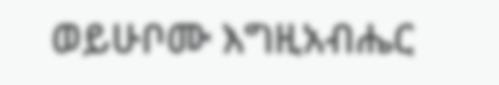ወይሁቦሙ እግዚአብሔር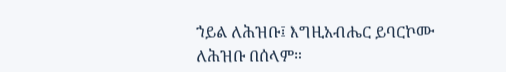ኀይል ለሕዝቡ፤ እግዚአብሔር ይባርኮሙ ለሕዝቡ በሰላም።